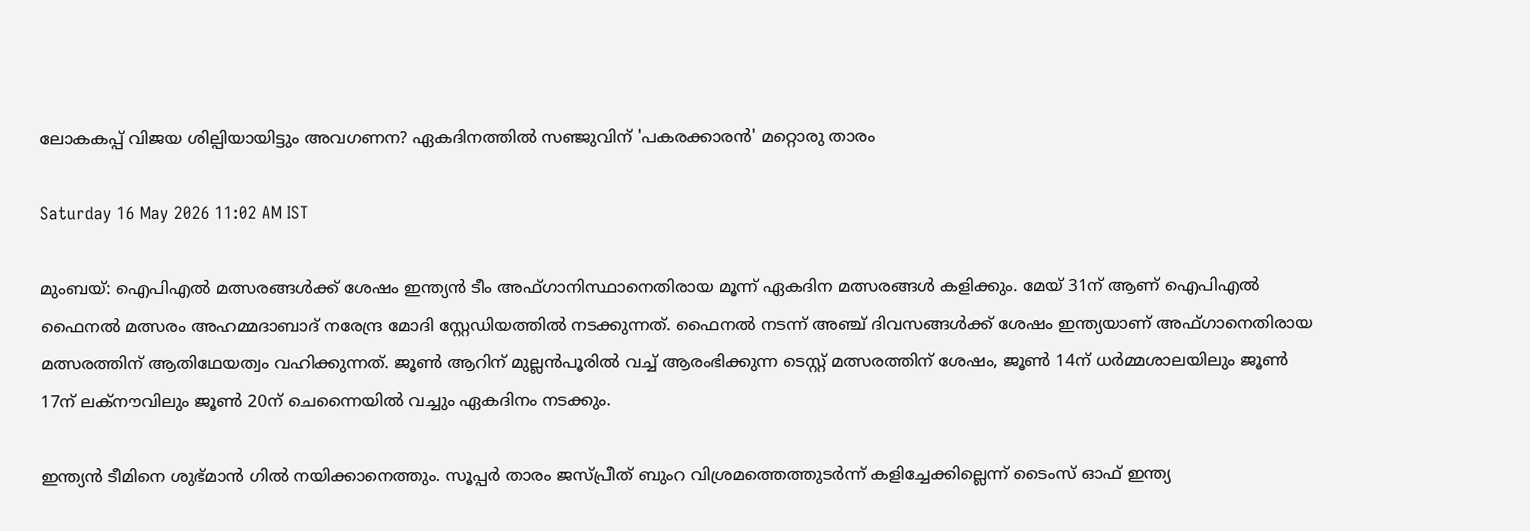ലോകകപ്പ് വിജയ ശില്പിയായിട്ടും അവഗണന? ഏകദിനത്തിൽ സഞ്ജുവിന് 'പകരക്കാരൻ' മറ്റൊരു താരം

Saturday 16 May 2026 11:02 AM IST

മുംബയ്: ഐപിഎൽ മത്സരങ്ങൾക്ക് ശേഷം ഇന്ത്യൻ ടീം അഫ്ഗാനിസ്ഥാനെതിരായ മൂന്ന് ഏകദിന മത്സരങ്ങൾ കളിക്കും. മേയ് 31ന് ആണ് ഐപിഎൽ ഫൈനൽ മത്സരം അഹമ്മദാബാദ് നരേന്ദ്ര മോദി സ്റ്റേഡിയത്തിൽ നടക്കുന്നത്. ഫൈനൽ നടന്ന് അഞ്ച് ദിവസങ്ങൾക്ക് ശേഷം ഇന്ത്യയാണ് അഫ്ഗാനെതിരായ മത്സരത്തിന് ആതിഥേയത്വം വഹിക്കുന്നത്. ജൂൺ ആറിന് മുല്ലൻപൂരിൽ വച്ച് ആരംഭിക്കുന്ന ടെസ്റ്റ് മത്സരത്തിന് ശേഷം, ജൂൺ 14ന് ധർമ്മശാലയിലും ജൂൺ 17ന് ലക്നൗവിലും ജൂൺ 20ന് ചെന്നൈയിൽ വച്ചും ഏകദിനം നടക്കും.

ഇന്ത്യൻ ടീമിനെ ശുഭ്മാൻ ഗിൽ നയിക്കാനെത്തും. സൂപ്പർ താരം ജസ്പ്രീത് ബുംറ വിശ്രമത്തെത്തുടർന്ന് കളിച്ചേക്കില്ലെന്ന് ടൈംസ് ഓഫ് ഇന്ത്യ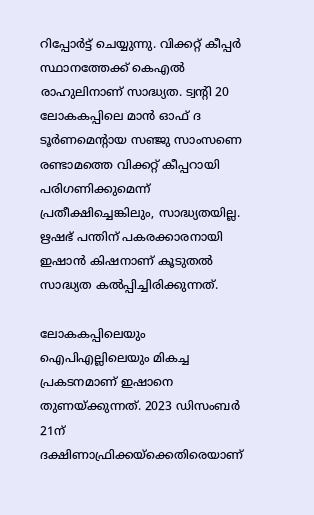റിപ്പോർട്ട് ചെയ്യുന്നു. വിക്കറ്റ് കീപ്പർ സ്ഥാനത്തേക്ക് കെഎൽ രാഹുലിനാണ് സാദ്ധ്യത. ട്വന്റി 20 ലോകകപ്പിലെ മാൻ ഓഫ് ദ ടൂർണമെന്റായ സഞ്ജു സാംസണെ രണ്ടാമത്തെ വിക്കറ്റ് കീപ്പറായി പരിഗണിക്കുമെന്ന് പ്രതീക്ഷിച്ചെങ്കിലും, സാദ്ധ്യതയില്ല. ഋഷഭ് പന്തിന് പകരക്കാരനായി ഇഷാൻ കിഷനാണ് കൂടുതൽ സാദ്ധ്യത കൽപ്പിച്ചിരിക്കുന്നത്.

ലോകകപ്പിലെയും ഐപിഎല്ലിലെയും മികച്ച പ്രകടനമാണ് ഇഷാനെ തുണയ്ക്കുന്നത്. 2023 ഡിസംബർ 21ന് ദക്ഷിണാഫ്രിക്കയ്‌ക്കെതിരെയാണ്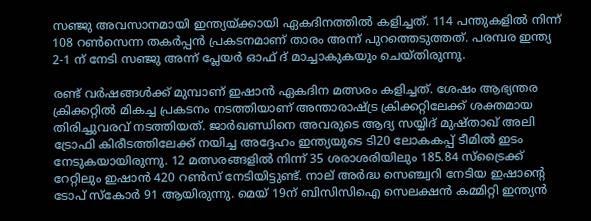സഞ്ജു അവസാനമായി ഇന്ത്യയ്ക്കായി ഏകദിനത്തിൽ കളിച്ചത്. 114 പന്തുകളിൽ നിന്ന് 108 റൺസെന്ന തകർപ്പൻ പ്രകടനമാണ് താരം അന്ന് പുറത്തെടുത്തത്. പരമ്പര ഇന്ത്യ 2-1 ന് നേടി സഞ്ജു അന്ന് പ്ലേയർ ഓഫ് ദ് മാച്ചാകുകയും ചെയ്തിരുന്നു.

രണ്ട് വർഷങ്ങൾക്ക് മുമ്പാണ് ഇഷാൻ ഏകദിന മത്സരം കളിച്ചത്. ശേഷം ആഭ്യന്തര ക്രിക്കറ്റിൽ മികച്ച പ്രകടനം നടത്തിയാണ് അന്താരാഷ്ട്ര ക്രിക്കറ്റിലേക്ക് ശക്തമായ തിരിച്ചുവരവ് നടത്തിയത്. ജാർഖണ്ഡിനെ അവരുടെ ആദ്യ സയ്യിദ് മുഷ്താഖ് അലി ട്രോഫി കിരീടത്തിലേക്ക് നയിച്ച അദ്ദേഹം ഇന്ത്യയുടെ ടി20 ലോകകപ്പ് ടീമിൽ ഇടം നേടുകയായിരുന്നു. 12 മത്സരങ്ങളിൽ നിന്ന് 35 ശരാശരിയിലും 185.84 സ്‌ട്രൈക്ക് റേറ്റിലും ഇഷാൻ 420 റൺസ് നേടിയിട്ടുണ്ട്. നാല് അർദ്ധ സെഞ്ച്വറി നേടിയ ഇഷാന്റെ ടോപ് സ്‌കോർ 91 ആയിരുന്നു. മെയ് 19ന് ബിസിസിഐ സെലക്ഷൻ കമ്മിറ്റി ഇന്ത്യൻ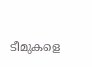ടീമുകളെ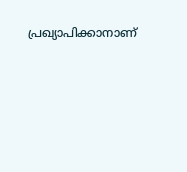പ്രഖ്യാപിക്കാനാണ്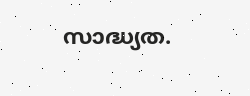സാദ്ധ്യത.